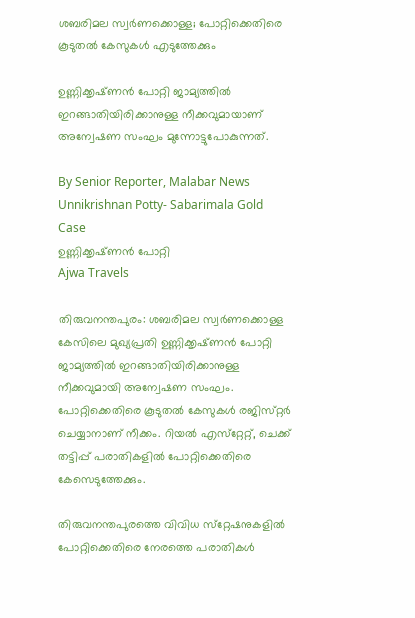ശബരിമല സ്വർണക്കൊള്ള; പോറ്റിക്കെതിരെ കൂടുതൽ കേസുകൾ എടുത്തേക്കും

ഉണ്ണിക്കൃഷ്‌ണൻ പോറ്റി ജാമ്യത്തിൽ ഇറങ്ങാതിയിരിക്കാനുള്ള നീക്കവുമായാണ് അന്വേഷണ സംഘം മുന്നോട്ടുപോകുന്നത്.

By Senior Reporter, Malabar News
Unnikrishnan Potty- Sabarimala Gold Case
ഉണ്ണിക്കൃഷ്‌ണൻ പോറ്റി
Ajwa Travels

തിരുവനന്തപുരം: ശബരിമല സ്വർണക്കൊള്ള കേസിലെ മുഖ്യപ്രതി ഉണ്ണിക്കൃഷ്‌ണൻ പോറ്റി ജാമ്യത്തിൽ ഇറങ്ങാതിയിരിക്കാനുള്ള നീക്കവുമായി അന്വേഷണ സംഘം. പോറ്റിക്കെതിരെ കൂടുതൽ കേസുകൾ രജിസ്‌റ്റർ ചെയ്യാനാണ് നീക്കം. റിയൽ എസ്‌റ്റേറ്റ്, ചെക്ക് തട്ടിപ്പ് പരാതികളിൽ പോറ്റിക്കെതിരെ കേസെടുത്തേക്കും.

തിരുവനന്തപുരത്തെ വിവിധ സ്‌റ്റേഷനുകളിൽ പോറ്റിക്കെതിരെ നേരത്തെ പരാതികൾ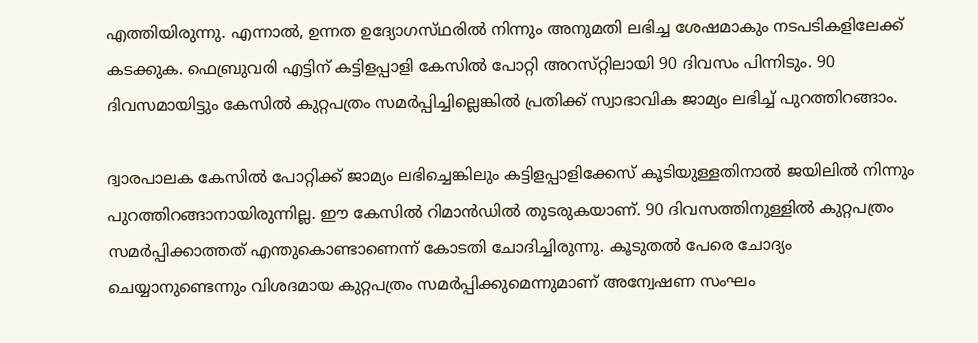എത്തിയിരുന്നു. എന്നാൽ, ഉന്നത ഉദ്യോഗസ്‌ഥരിൽ നിന്നും അനുമതി ലഭിച്ച ശേഷമാകും നടപടികളിലേക്ക് കടക്കുക. ഫെബ്രുവരി എട്ടിന് കട്ടിളപ്പാളി കേസിൽ പോറ്റി അറസ്‌റ്റിലായി 90 ദിവസം പിന്നിടും. 90 ദിവസമായിട്ടും കേസിൽ കുറ്റപത്രം സമർപ്പിച്ചില്ലെങ്കിൽ പ്രതിക്ക് സ്വാഭാവിക ജാമ്യം ലഭിച്ച് പുറത്തിറങ്ങാം.

ദ്വാരപാലക കേസിൽ പോറ്റിക്ക് ജാമ്യം ലഭിച്ചെങ്കിലും കട്ടിളപ്പാളിക്കേസ് കൂടിയുള്ളതിനാൽ ജയിലിൽ നിന്നും പുറത്തിറങ്ങാനായിരുന്നില്ല. ഈ കേസിൽ റിമാൻഡിൽ തുടരുകയാണ്. 90 ദിവസത്തിനുള്ളിൽ കുറ്റപത്രം സമർപ്പിക്കാത്തത് എന്തുകൊണ്ടാണെന്ന് കോടതി ചോദിച്ചിരുന്നു. കൂടുതൽ പേരെ ചോദ്യം ചെയ്യാനുണ്ടെന്നും വിശദമായ കുറ്റപത്രം സമർപ്പിക്കുമെന്നുമാണ് അന്വേഷണ സംഘം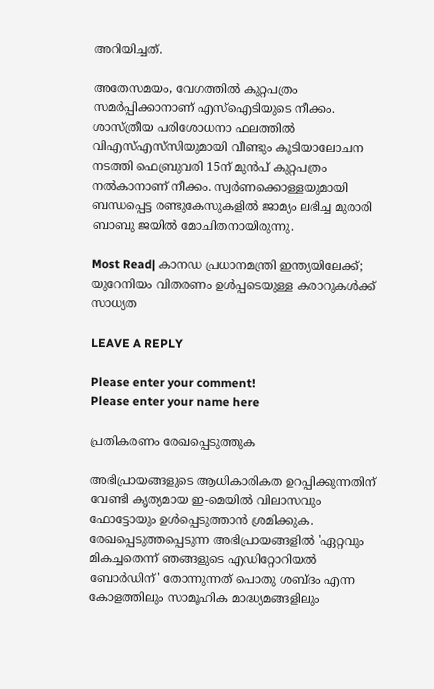അറിയിച്ചത്.

അതേസമയം, വേഗത്തിൽ കുറ്റപത്രം സമർപ്പിക്കാനാണ് എസ്ഐടിയുടെ നീക്കം. ശാസ്‌ത്രീയ പരിശോധനാ ഫലത്തിൽ വിഎസ്എസ്‌സിയുമായി വീണ്ടും കൂടിയാലോചന നടത്തി ഫെബ്രുവരി 15ന് മുൻപ് കുറ്റപത്രം നൽകാനാണ് നീക്കം. സ്വർണക്കൊള്ളയുമായി ബന്ധപ്പെട്ട രണ്ടുകേസുകളിൽ ജാമ്യം ലഭിച്ച മുരാരി ബാബു ജയിൽ മോചിതനായിരുന്നു.

Most Read| കാനഡ പ്രധാനമന്ത്രി ഇന്ത്യയിലേക്ക്; യുറേനിയം വിതരണം ഉൾപ്പടെയുള്ള കരാറുകൾക്ക് സാധ്യത

LEAVE A REPLY

Please enter your comment!
Please enter your name here

പ്രതികരണം രേഖപ്പെടുത്തുക

അഭിപ്രായങ്ങളുടെ ആധികാരികത ഉറപ്പിക്കുന്നതിന് വേണ്ടി കൃത്യമായ ഇ-മെയിൽ വിലാസവും ഫോട്ടോയും ഉൾപ്പെടുത്താൻ ശ്രമിക്കുക. രേഖപ്പെടുത്തപ്പെടുന്ന അഭിപ്രായങ്ങളിൽ 'ഏറ്റവും മികച്ചതെന്ന് ഞങ്ങളുടെ എഡിറ്റോറിയൽ ബോർഡിന്' തോന്നുന്നത് പൊതു ശബ്‌ദം എന്ന കോളത്തിലും സാമൂഹിക മാദ്ധ്യമങ്ങളിലും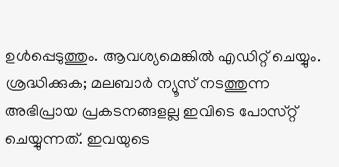ഉൾപ്പെടുത്തും. ആവശ്യമെങ്കിൽ എഡിറ്റ് ചെയ്യും. ശ്രദ്ധിക്കുക; മലബാർ ന്യൂസ് നടത്തുന്ന അഭിപ്രായ പ്രകടനങ്ങളല്ല ഇവിടെ പോസ്‌റ്റ് ചെയ്യുന്നത്. ഇവയുടെ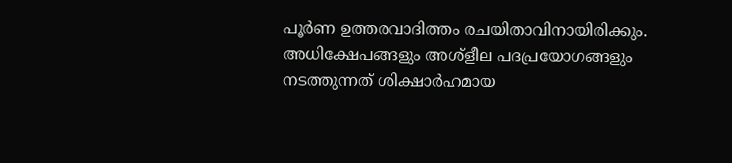പൂർണ ഉത്തരവാദിത്തം രചയിതാവിനായിരിക്കും. അധിക്ഷേപങ്ങളും അശ്‌ളീല പദപ്രയോഗങ്ങളും നടത്തുന്നത് ശിക്ഷാർഹമായ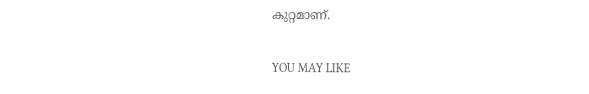കുറ്റമാണ്.

YOU MAY LIKE